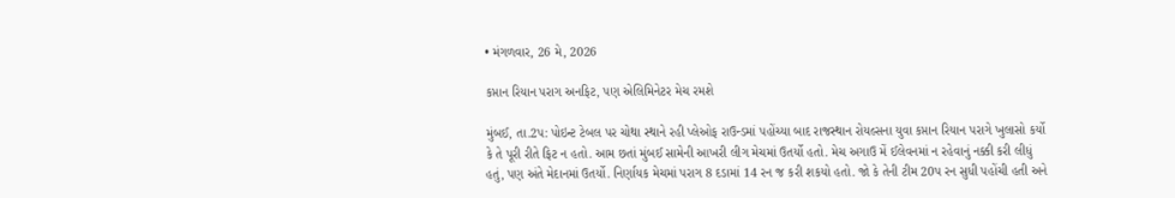• મંગળવાર, 26 મે, 2026

કપ્તાન રિયાન પરાગ અનફિટ, પણ એલિમિનેટર મેચ રમશે

મુંબઈ, તા.2પ: પોઇન્ટ ટેબલ પર ચોથા સ્થાને રહી પ્લેઓફ રાઉન્ડમાં પહોંચ્યા બાદ રાજસ્થાન રોયલ્સના યુવા કપ્તાન રિયાન પરાગે ખુલાસો કર્યો કે તે પૂરી રીતે ફિટ ન હતો. આમ છતાં મુંબઈ સામેની આખરી લીગ મેચમાં ઉતર્યો હતો. મેચ અગાઉ મેં ઈલેવનમાં ન રહેવાનું નક્કી કરી લીધું હતું, પણ અંતે મેદાનમાં ઉતર્યો. નિર્ણાયક મેચમાં પરાગ 8 દડામાં 14 રન જ કરી શકયો હતો. જો કે તેની ટીમ 20પ રન સુધી પહોંચી હતી અને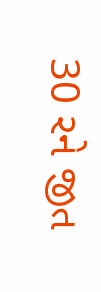30 રને જીત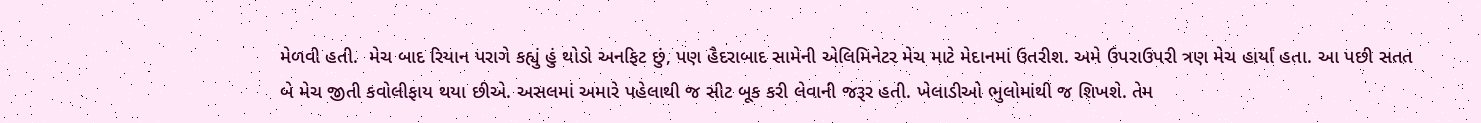મેળવી હતી.  મેચ બાદ રિયાન પરાગે કહ્યું હું થોડો અનફિટ છું, પણ હૈદરાબાદ સામેની એલિમિનેટર મેચ માટે મેદાનમાં ઉતરીશ. અમે ઉપરાઉપરી ત્રણ મેચ હાર્યાં હતા. આ પછી સતત બે મેચ જીતી કવોલીફાય થયા છીએ. અસલમાં અમારે પહેલાથી જ સીટ બૂક કરી લેવાની જરૂર હતી. ખેલાડીઓ ભુલોમાંથી જ શિખશે. તેમ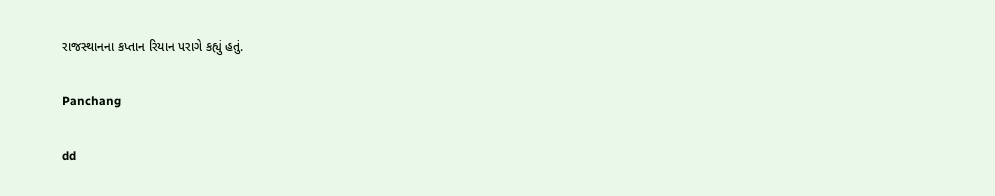રાજસ્થાનના કપ્તાન રિયાન પરાગે કહ્યું હતું.

Panchang

dd